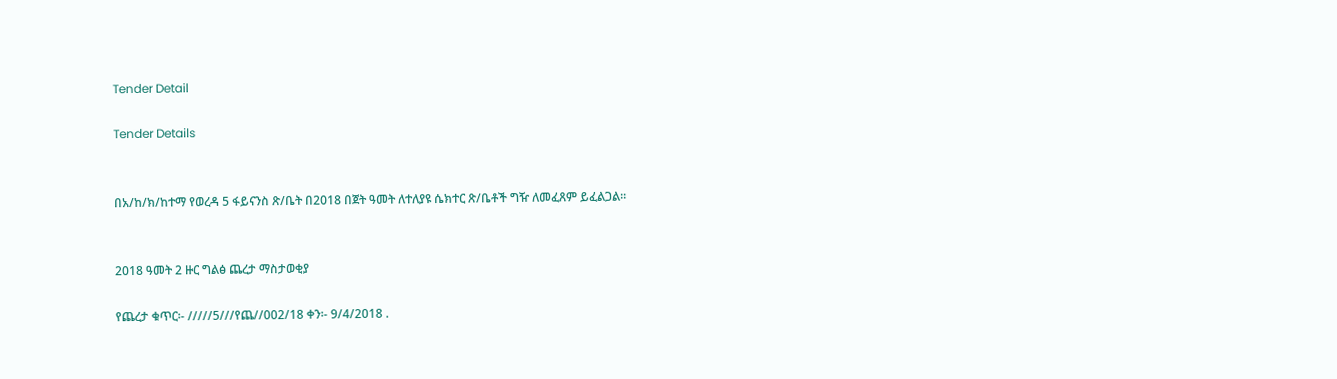Tender Detail

Tender Details


በአ/ከ/ክ/ከተማ የወረዳ 5 ፋይናንስ ጽ/ቤት በ2018 በጀት ዓመት ለተለያዩ ሴክተር ጽ/ቤቶች ግዥ ለመፈጸም ይፈልጋል።


2018 ዓመት 2 ዙር ግልፅ ጨረታ ማስታወቂያ

የጨረታ ቁጥር፡- /////5///የጨ//002/18 ቀን፡- 9/4/2018 .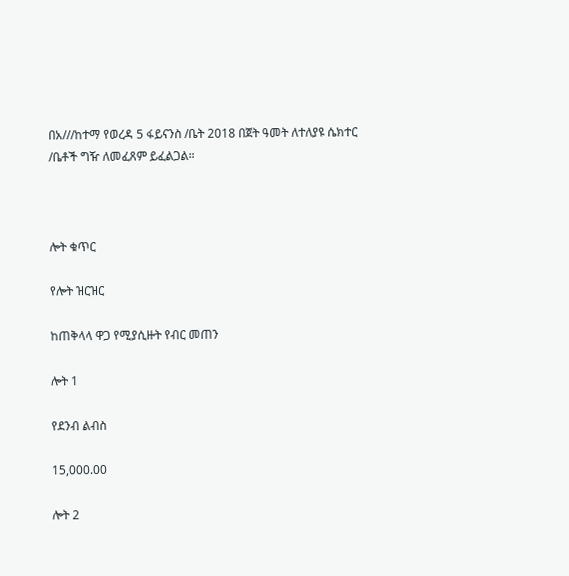በአ///ከተማ የወረዳ 5 ፋይናንስ /ቤት 2018 በጀት ዓመት ለተለያዩ ሴክተር /ቤቶች ግዥ ለመፈጸም ይፈልጋል።



ሎት ቁጥር

የሎት ዝርዝር

ከጠቅላላ ዋጋ የሚያሲዙት የብር መጠን

ሎት 1

የደንብ ልብስ

15,000.00

ሎት 2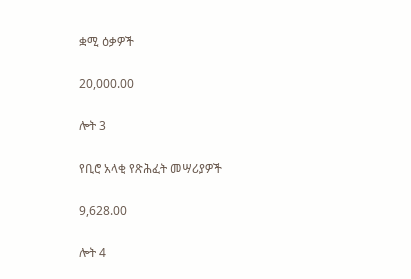ቋሚ ዕቃዎች

20,000.00

ሎት 3

የቢሮ አላቂ የጽሕፈት መሣሪያዎች

9,628.00

ሎት 4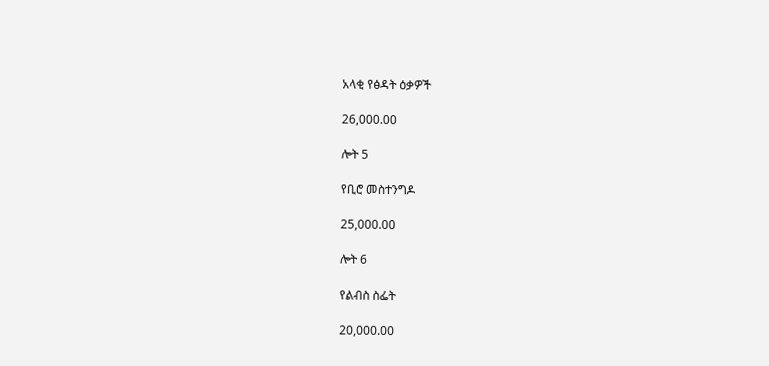አላቂ የፅዳት ዕቃዎች

26,000.00

ሎት 5

የቢሮ መስተንግዶ

25,000.00

ሎት 6

የልብስ ስፌት

20,000.00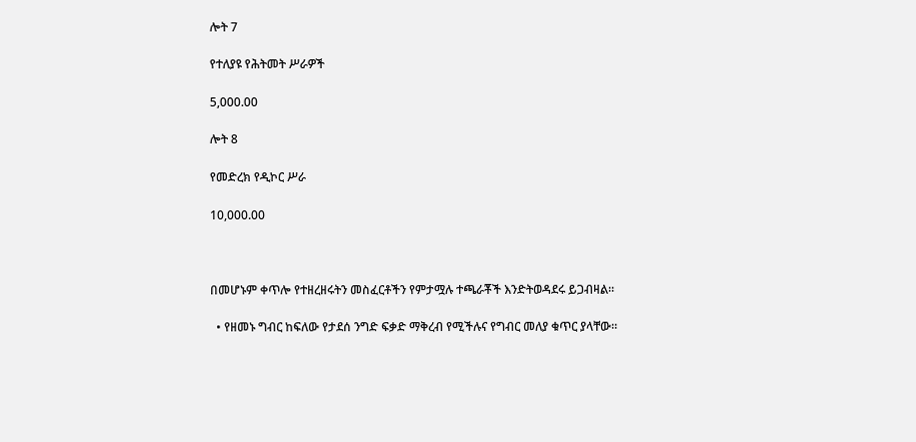ሎት 7

የተለያዩ የሕትመት ሥራዎች

5,000.00

ሎት 8

የመድረክ የዲኮር ሥራ

10,000.00



በመሆኑም ቀጥሎ የተዘረዘሩትን መስፈርቶችን የምታሟሉ ተጫራቾች እንድትወዳደሩ ይጋብዛል።

  • የዘመኑ ግብር ከፍለው የታደሰ ንግድ ፍቃድ ማቅረብ የሚችሉና የግብር መለያ ቁጥር ያላቸው።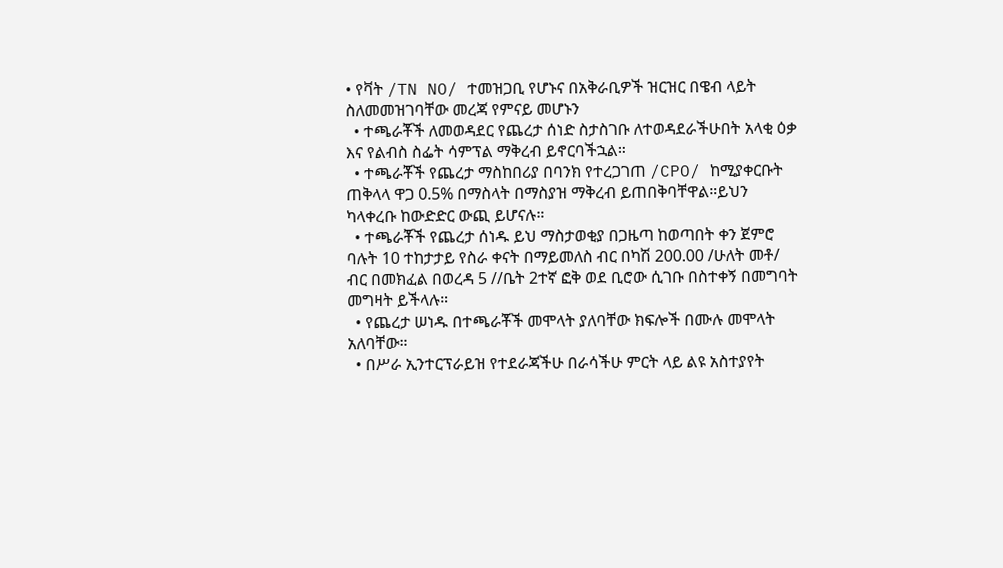• የቫት /TN NO/ ተመዝጋቢ የሆኑና በአቅራቢዎች ዝርዝር በዌብ ላይት ስለመመዝገባቸው መረጃ የምናይ መሆኑን
  • ተጫራቾች ለመወዳደር የጨረታ ሰነድ ስታስገቡ ለተወዳደራችሁበት አላቂ ዕቃ እና የልብስ ስፌት ሳምፕል ማቅረብ ይኖርባችኋል።
  • ተጫራቾች የጨረታ ማስከበሪያ በባንክ የተረጋገጠ /CPO/ ከሚያቀርቡት ጠቅላላ ዋጋ 0.5% በማስላት በማስያዝ ማቅረብ ይጠበቅባቸዋል።ይህን ካላቀረቡ ከውድድር ውጪ ይሆናሉ።
  • ተጫራቾች የጨረታ ሰነዱ ይህ ማስታወቂያ በጋዜጣ ከወጣበት ቀን ጀምሮ ባሉት 10 ተከታታይ የስራ ቀናት በማይመለስ ብር በካሽ 200.00 /ሁለት መቶ/ ብር በመክፈል በወረዳ 5 //ቤት 2ተኛ ፎቅ ወደ ቢሮው ሲገቡ በስተቀኝ በመግባት መግዛት ይችላሉ።
  • የጨረታ ሠነዱ በተጫራቾች መሞላት ያለባቸው ክፍሎች በሙሉ መሞላት አለባቸው።
  • በሥራ ኢንተርፕራይዝ የተደራጃችሁ በራሳችሁ ምርት ላይ ልዩ አስተያየት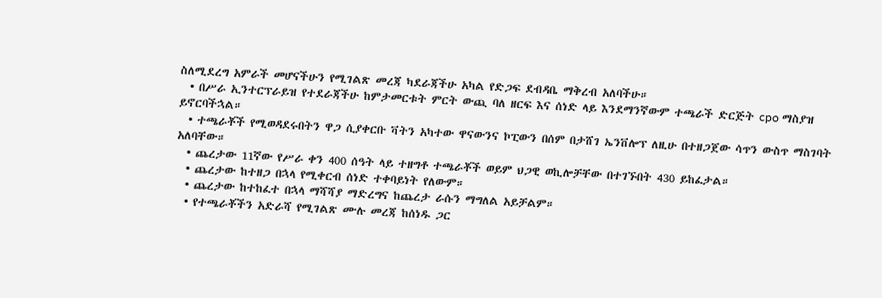ስለሚደረግ አምራች መሆናችሁን የሚገልጽ መረጃ ካደራጃችሁ አካል የድጋፍ ደብዳቤ ማቅረብ አለባችሁ።
  • በሥራ ኢንተርፕራይዝ የተደራጃችሁ ከምታመርቱት ምርት ውጪ ባለ ዘርፍ እና ሰነድ ላይ እንደማንኛውም ተጫራች ድርጅት cpo ማስያዝ ይኖርባችኋል።
  • ተጫራቾች የሚወዳደሩበትን ዋጋ ሲያቀርቡ ቫትን አካተው ዋናውንና ኮፒውን በሰም በታሸገ ኤንቨሎፕ ለዚሁ በተዘጋጀው ሳጥን ውስጥ ማስገባት አለባቸው።
  • ጨረታው 11ኛው የሥራ ቀን 400 ሰዓት ላይ ተዘግቶ ተጫራቾች ወይም ህጋዊ ወኪሎቻቸው በተገኙበት 430 ይከፈታል።
  • ጨረታው ከተዘጋ በኋላ የሚቀርብ ሰነድ ተቀባይነት የለውም።
  • ጨረታው ከተከፈተ በኋላ ማሻሻያ ማድረግና ከጨረታ ራሱን ማግለል አይቻልም።
  • የተጫራቾችን አድራሻ የሚገልጽ ሙሉ መረጃ ከሰነዱ ጋር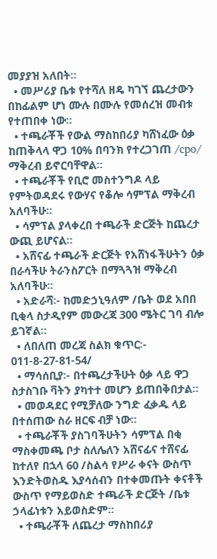መያያዝ አለበት።
  • መሥሪያ ቤቱ የተሻለ ዘዴ ካገኘ ጨረታውን በከፊልም ሆነ ሙሉ በሙሉ የመሰረዝ መብቱ የተጠበቀ ነው።
  • ተጫራቾች የውል ማስከበሪያ ካሸነፈው ዕቃ ከጠቅላላ ዋጋ 10% በባንክ የተረጋገጠ /cpo/ ማቅረብ ይኖርባቸዋል።
  • ተጫራቾች የቢሮ መስተንግዶ ላይ የምትወዳደሩ የውሃና የቆሎ ሳምፕል ማቅረብ አለባችሁ።
  • ሳምፕል ያላቀረበ ተጫራች ድርጅት ከጨረታ ውጪ ይሆናል።
  • አሸናፊ ተጫራች ድርጅት የአሸነፋችሁትን ዕቃ በራሳችሁ ትራንስፖርት በማጓጓዝ ማቅረብ አለባችሁ።
  • አድራሻ፡- ከመድኃኒዓለም /ቤት ወደ አበበ ቢቂላ ስታዲየም መውረጃ 300 ሜትር ገባ ብሎ ይገኛል።
  • ለበለጠ መረጃ ስልክ ቁጥር፡- 011-8-27-81-54/
  • ማሳሰቢያ፡- በተጫረታችሁት ዕቃ ላይ ዋጋ ስታስገቡ ቫትን ያካተተ መሆን ይጠበቅበታል።
  • መወዳደር የሚቻለው ንግድ ፈቃዱ ላይ በተሰጠው ስራ ዘርፍ ብቻ ነው።
  • ተጫራቾች ያስገባችሁትን ሳምፕል በቂ ማስቀመጫ ቦታ ስለሌለን አሸናፊና ተሸናፊ ከተለየ በኋላ 60 /ስልሳ የሥራ ቀናት ውስጥ እንድትወስዱ እያሳሰብን በተቀመጡት ቀናቶች ውስጥ የማይወስድ ተጫራች ድርጅት /ቤቱ ኃላፊነቱን አይወስድም።
  • ተጫራቾች ለጨረታ ማስከበሪያ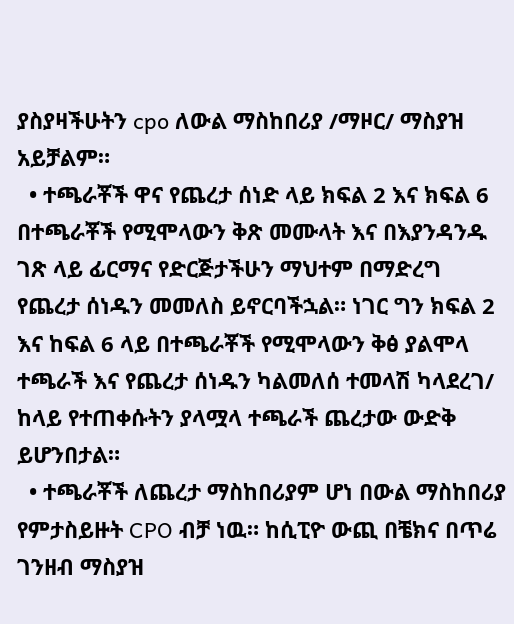ያስያዛችሁትን cpo ለውል ማስከበሪያ /ማዞር/ ማስያዝ አይቻልም።
  • ተጫራቾች ዋና የጨረታ ሰነድ ላይ ክፍል 2 እና ክፍል 6 በተጫራቾች የሚሞላውን ቅጽ መሙላት እና በእያንዳንዱ ገጽ ላይ ፊርማና የድርጅታችሁን ማህተም በማድረግ የጨረታ ሰነዱን መመለስ ይኖርባችኋል። ነገር ግን ክፍል 2 እና ከፍል 6 ላይ በተጫራቾች የሚሞላውን ቅፅ ያልሞላ ተጫራች እና የጨረታ ሰነዱን ካልመለሰ ተመላሽ ካላደረገ/ ከላይ የተጠቀሱትን ያላሟላ ተጫራች ጨረታው ውድቅ ይሆንበታል።
  • ተጫራቾች ለጨረታ ማስከበሪያም ሆነ በውል ማስከበሪያ የምታስይዙት CPO ብቻ ነዉ። ከሲፒዮ ውጪ በቼክና በጥሬ ገንዘብ ማስያዝ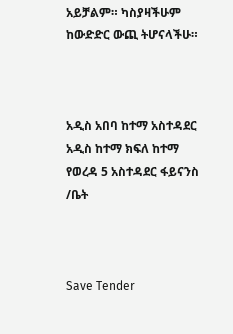አይቻልም። ካስያዛችሁም ከውድድር ውጪ ትሆናላችሁ።



አዲስ አበባ ከተማ አስተዳደር አዲስ ከተማ ክፍለ ከተማ የወረዳ 5 አስተዳደር ፋይናንስ /ቤት



Save Tender